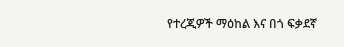የተረጂዎች ማዕከል እና በጎ ፍቃደኛ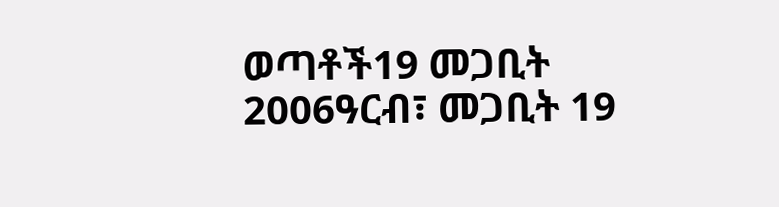ወጣቶች19 መጋቢት 2006ዓርብ፣ መጋቢት 19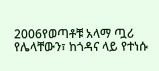2006የወጣቶቹ አላማ ጧሪ የሌላቸውን፣ ከጎዳና ላይ የተነሱ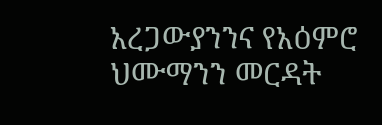አረጋውያንንና የአዕምሮ ህሙማንን መርዳት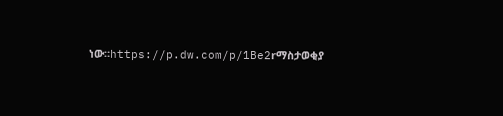ነው።https://p.dw.com/p/1Be2rማስታወቂያ